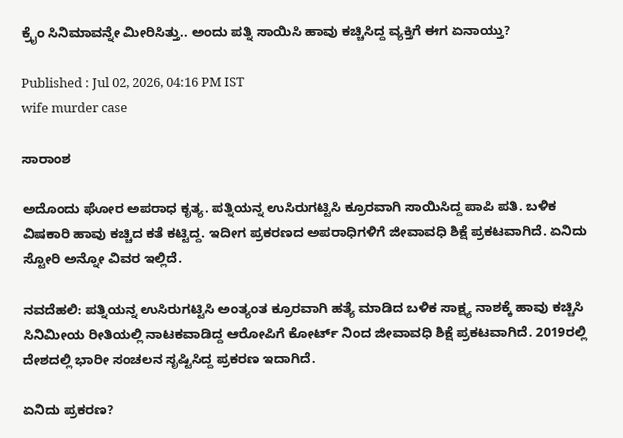ಕ್ರೈಂ ಸಿನಿಮಾವನ್ನೇ ಮೀರಿಸಿತ್ತು.. ಅಂದು ಪತ್ನಿ ಸಾಯಿಸಿ ಹಾವು ಕಚ್ಚಿಸಿದ್ದ ವ್ಯಕ್ತಿಗೆ ಈಗ ಏನಾಯ್ತು?

Published : Jul 02, 2026, 04:16 PM IST
wife murder case

ಸಾರಾಂಶ

ಅದೊಂದು ಘೋರ ಅಪರಾಧ ಕೃತ್ಯ. ಪತ್ನಿಯನ್ನ ಉಸಿರುಗಟ್ಟಿಸಿ ಕ್ರೂರವಾಗಿ ಸಾಯಿಸಿದ್ದ ಪಾಪಿ ಪತಿ. ಬಳಿಕ ವಿಷಕಾರಿ ಹಾವು ಕಚ್ಚಿದ ಕತೆ ಕಟ್ಟಿದ್ದ. ಇದೀಗ ಪ್ರಕರಣದ ಅಪರಾಧಿಗಳಿಗೆ ಜೀವಾವಧಿ ಶಿಕ್ಷೆ ಪ್ರಕಟವಾಗಿದೆ. ಏನಿದು ಸ್ಟೋರಿ ಅನ್ನೋ ವಿವರ ಇಲ್ಲಿದೆ.

ನವದೆಹಲಿ: ಪತ್ನಿಯನ್ನ ಉಸಿರುಗಟ್ಟಿಸಿ ಅಂತ್ಯಂತ ಕ್ರೂರವಾಗಿ ಹತ್ಯೆ ಮಾಡಿದ ಬಳಿಕ ಸಾಕ್ಷ್ಯ ನಾಶಕ್ಕೆ ಹಾವು ಕಚ್ಚಿಸಿ ಸಿನಿಮೀಯ ರೀತಿಯಲ್ಲಿ ನಾಟಕವಾಡಿದ್ದ ಆರೋಪಿಗೆ ಕೋರ್ಟ್ ನಿಂದ ಜೀವಾವಧಿ ಶಿಕ್ಷೆ ಪ್ರಕಟವಾಗಿದೆ. 2019ರಲ್ಲಿ ದೇಶದಲ್ಲಿ ಭಾರೀ ಸಂಚಲನ ಸೃಷ್ಟಿಸಿದ್ದ ಪ್ರಕರಣ ಇದಾಗಿದೆ.

ಏನಿದು ಪ್ರಕರಣ?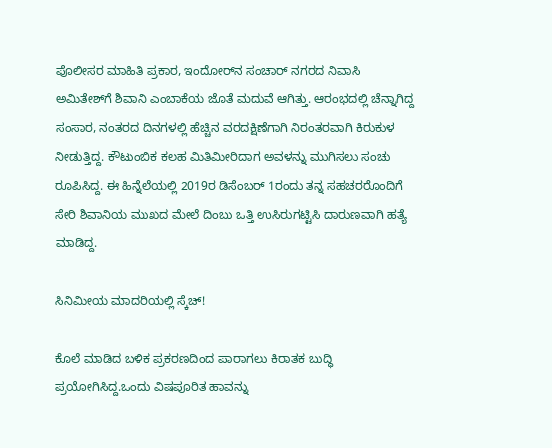ಪೊಲೀಸರ ಮಾಹಿತಿ ಪ್ರಕಾರ, ಇಂದೋರ್‌ನ ಸಂಚಾರ್ ನಗರದ ನಿವಾಸಿ ಅಮಿತೇಶ್‌ಗೆ ಶಿವಾನಿ ಎಂಬಾಕೆಯ ಜೊತೆ ಮದುವೆ ಆಗಿತ್ತು. ಆರಂಭದಲ್ಲಿ ಚೆನ್ನಾಗಿದ್ದ ಸಂಸಾರ, ನಂತರದ ದಿನಗಳಲ್ಲಿ ಹೆಚ್ಚಿನ ವರದಕ್ಷಿಣೆಗಾಗಿ ನಿರಂತರವಾಗಿ ಕಿರುಕುಳ ನೀಡುತ್ತಿದ್ದ. ಕೌಟುಂಬಿಕ ಕಲಹ ಮಿತಿಮೀರಿದಾಗ ಅವಳನ್ನು ಮುಗಿಸಲು ಸಂಚು ರೂಪಿಸಿದ್ದ. ಈ ಹಿನ್ನೆಲೆಯಲ್ಲಿ 2019ರ ಡಿಸೆಂಬರ್ 1ರಂದು ತನ್ನ ಸಹಚರರೊಂದಿಗೆ ಸೇರಿ ಶಿವಾನಿಯ ಮುಖದ ಮೇಲೆ ದಿಂಬು ಒತ್ತಿ ಉಸಿರುಗಟ್ಟಿಸಿ ದಾರುಣವಾಗಿ ಹತ್ಯೆ ಮಾಡಿದ್ದ.

ಸಿನಿಮೀಯ ಮಾದರಿಯಲ್ಲಿ ಸ್ಕೆಚ್!

ಕೊಲೆ ಮಾಡಿದ ಬಳಿಕ ಪ್ರಕರಣದಿಂದ ಪಾರಾಗಲು ಕಿರಾತಕ ಬುದ್ಧಿ ಪ್ರಯೋಗಿಸಿದ್ದ.ಒಂದು ವಿಷಪೂರಿತ ಹಾವನ್ನು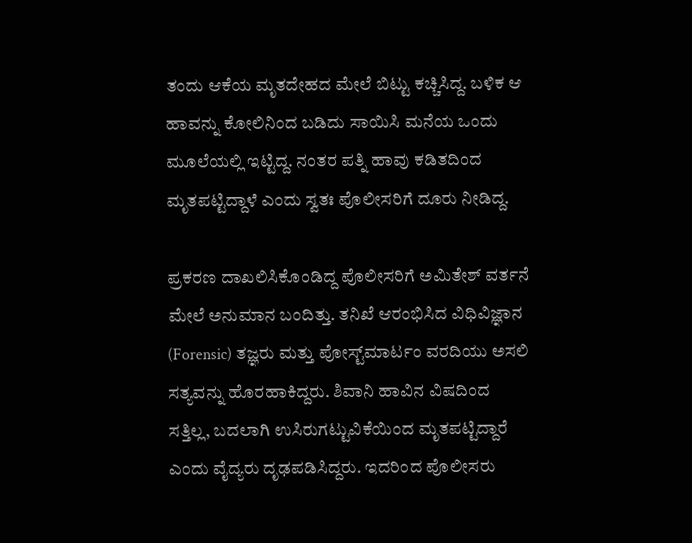ತಂದು ಆಕೆಯ ಮೃತದೇಹದ ಮೇಲೆ ಬಿಟ್ಟು ಕಚ್ಚಿಸಿದ್ದ. ಬಳಿಕ ಆ ಹಾವನ್ನು ಕೋಲಿನಿಂದ ಬಡಿದು ಸಾಯಿಸಿ ಮನೆಯ ಒಂದು ಮೂಲೆಯಲ್ಲಿ ಇಟ್ಟಿದ್ದ. ನಂತರ ಪತ್ನಿ ಹಾವು ಕಡಿತದಿಂದ ಮೃತಪಟ್ಟಿದ್ದಾಳೆ ಎಂದು ಸ್ವತಃ ಪೊಲೀಸರಿಗೆ ದೂರು ನೀಡಿದ್ದ.

ಪ್ರಕರಣ ದಾಖಲಿಸಿಕೊಂಡಿದ್ದ ಪೊಲೀಸರಿಗೆ ಅಮಿತೇಶ್ ವರ್ತನೆ ಮೇಲೆ ಅನುಮಾನ ಬಂದಿತ್ತು. ತನಿಖೆ ಆರಂಭಿಸಿದ ವಿಧಿವಿಜ್ಞಾನ (Forensic) ತಜ್ಞರು ಮತ್ತು ಪೋಸ್ಟ್‌ಮಾರ್ಟಂ ವರದಿಯು ಅಸಲಿ ಸತ್ಯವನ್ನು ಹೊರಹಾಕಿದ್ದರು. ಶಿವಾನಿ ಹಾವಿನ ವಿಷದಿಂದ ಸತ್ತಿಲ್ಲ, ಬದಲಾಗಿ ಉಸಿರುಗಟ್ಟುವಿಕೆಯಿಂದ ಮೃತಪಟ್ಟಿದ್ದಾರೆ ಎಂದು ವೈದ್ಯರು ದೃಢಪಡಿಸಿದ್ದರು. ಇದರಿಂದ ಪೊಲೀಸರು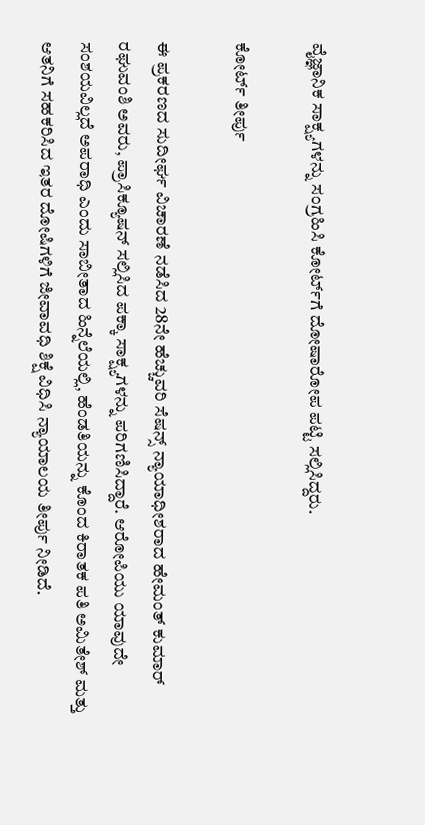ವೈಜ್ಞಾನಿಕ ಸಾಕ್ಷ್ಯಗಳನ್ನು ಸಂಗ್ರಹಿಸಿ ಕೋರ್ಟ್‌ಗೆ ದೋಷಾರೋಪ ಪಟ್ಟಿ ಸಲ್ಲಿಸಿದ್ದರು.

ಕೋರ್ಟ್ ತೀರ್ಪು

ಈ ಪ್ರಕರಣದ ಸುದೀರ್ಘ ವಿಚಾರಣೆ ನಡೆಸಿದ 28ನೇ ಹೆಚ್ಚುವರಿ ಸೆಷನ್ಸ್ ನ್ಯಾಯಾಧೀಶರಾದ ಹೇಮಂತ್ ಕುಮಾರ್ ರಘುವಂಶಿ ಅವರು, ಪ್ರಾಸಿಕ್ಯೂಷನ್ ಸಲ್ಲಿಸಿದ ಪಕ್ಕಾ ಸಾಕ್ಷ್ಯಗಳನ್ನು ಪರಿಗಣಿಸಿದ್ದಾರೆ. ಆರೋಪಿಯು ಯಾವುದೇ ಸಂಶಯವಿಲ್ಲದೆ ಅಪರಾಧಿ ಎಂದು ಸಾಬೀತಾದ ಹಿನ್ನೆಲೆಯಲ್ಲಿ, ಹೆಂಡತಿಯನ್ನು ಕೊಂದ ಕಿರಾತಕ ಪತಿ ಅಮಿತೇಶ್ ಮತ್ತು ಆತನಿಗೆ ಸಹಕರಿಸಿದ ಇತರ ದೋಷಿಗಳಿಗೆ ಜೀವಾವಧಿ ಶಿಕ್ಷೆ ವಿಧಿಸಿ ನ್ಯಾಯಾಲಯ ತೀರ್ಪು ನೀಡಿದೆ.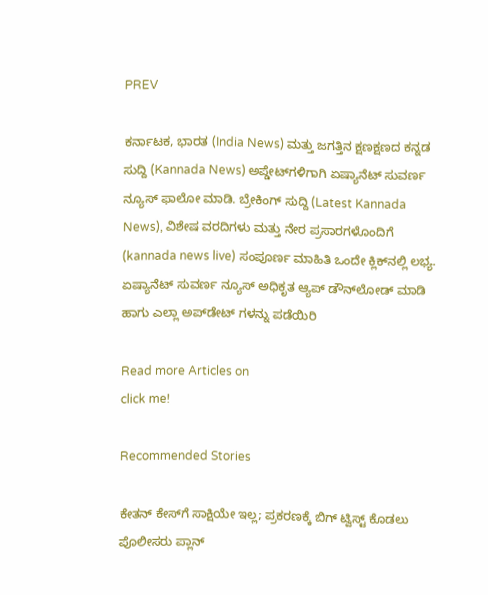PREV

ಕರ್ನಾಟಕ, ಭಾರತ (India News) ಮತ್ತು ಜಗತ್ತಿನ ಕ್ಷಣಕ್ಷಣದ ಕನ್ನಡ ಸುದ್ದಿ (Kannada News) ಅಪ್ಡೇಟ್‌ಗಳಿಗಾಗಿ ಏಷ್ಯಾನೆಟ್ ಸುವರ್ಣ ನ್ಯೂಸ್‌ ಫಾಲೋ ಮಾಡಿ. ಬ್ರೇಕಿಂಗ್ ಸುದ್ದಿ (Latest Kannada News), ವಿಶೇಷ ವರದಿಗಳು ಮತ್ತು ನೇರ ಪ್ರಸಾರಗಳೊಂದಿಗೆ (kannada news live) ಸಂಪೂರ್ಣ ಮಾಹಿತಿ ಒಂದೇ ಕ್ಲಿಕ್‌ನಲ್ಲಿ ಲಭ್ಯ. ಏಷ್ಯಾನೆಟ್ ಸುವರ್ಣ ನ್ಯೂಸ್ ಅಧಿಕೃತ ಆ್ಯಪ್ ಡೌನ್‌ಲೋಡ್ ಮಾಡಿ ಹಾಗು ಎಲ್ಲಾ ಅಪ್‌ಡೇಟ್ ಗಳನ್ನು ಪಡೆಯಿರಿ

Read more Articles on
click me!

Recommended Stories

ಕೇತನ್‌ ಕೇಸ್‌ಗೆ ಸಾಕ್ಷಿಯೇ ಇಲ್ಲ; ಪ್ರಕರಣಕ್ಕೆ ಬಿಗ್ ಟ್ವಿಸ್ಟ್ ಕೊಡಲು ಪೊಲೀಸರು ಪ್ಲಾನ್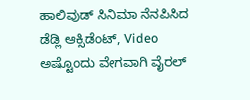ಹಾಲಿವುಡ್ ಸಿನಿಮಾ ನೆನಪಿಸಿದ ಡೆಡ್ಲಿ ಆಕ್ಸಿಡೆಂಟ್, Video ಅಷ್ಟೊಂದು ವೇಗವಾಗಿ ವೈರಲ್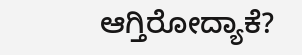ಆಗ್ತಿರೋದ್ಯಾಕೆ?